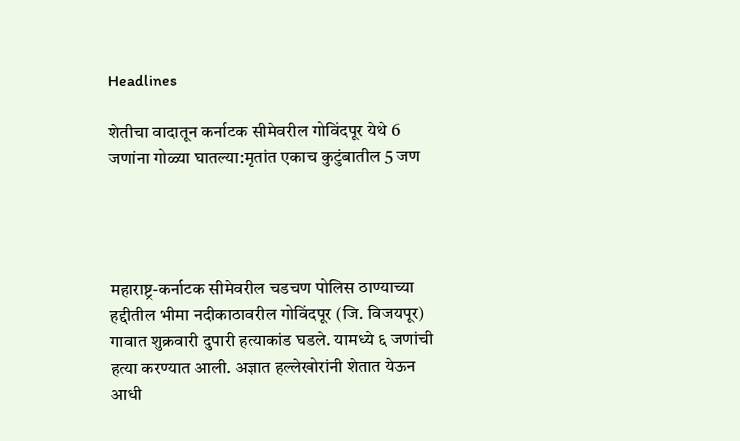Headlines

शेतीचा वादातून कर्नाटक सीमेवरील गोविंदपूर येथे 6 जणांना गोळ्या घातल्या:मृतांत एकाच कुटुंबातील 5 जण




महाराष्ट्र-कर्नाटक सीमेवरील चडचण पोलिस ठाण्याच्या हद्दीतील भीमा नदीकाठावरील गोविंदपूर (जि. विजयपूर) गावात शुक्रवारी दुपारी हत्याकांड घडले. यामध्ये ६ जणांची हत्या करण्यात आली. अज्ञात हल्लेखोरांनी शेतात येऊन आधी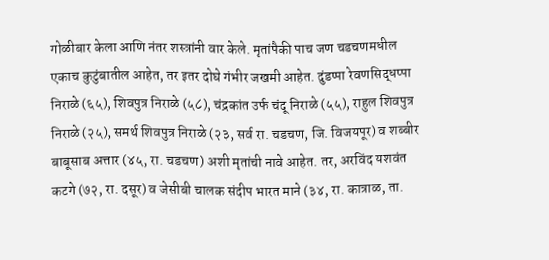गोळीबार केला आणि नंतर शस्त्रांनी वार केले. मृतांपैकी पाच जण चडचणमधील एकाच कुटुंबातील आहेत, तर इतर दोघे गंभीर जखमी आहेत. दुंडप्पा रेवणसिद्धप्पा निराळे (६५), शिवपुत्र निराळे (५८), चंद्रकांत उर्फ चंदू निराळे (५५), राहुल शिवपुत्र निराळे (२५), समर्थ शिवपुत्र निराळे (२३, सर्व रा. चडचण, जि. विजयपूर) व शब्बीर बाबूसाब अत्तार (४५, रा. चडचण) अशी मृतांची नावे आहेत. तर, अरविंद यशवंत कटगे (७२, रा. दसूर) व जेसीबी चालक संदीप भारत माने (३४, रा. कात्राळ, ता.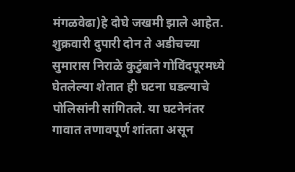मंगळवेढा)हे दोघे जखमी झाले आहेत. शुक्रवारी दुपारी दोन ते अडीचच्या सुमारास निराळे कुटुंबाने गोविंदपूरमध्ये घेतलेल्या शेतात ही घटना घडल्याचे पोलिसांनी सांगितले. या घटनेनंतर गावात तणावपूर्ण शांतता असून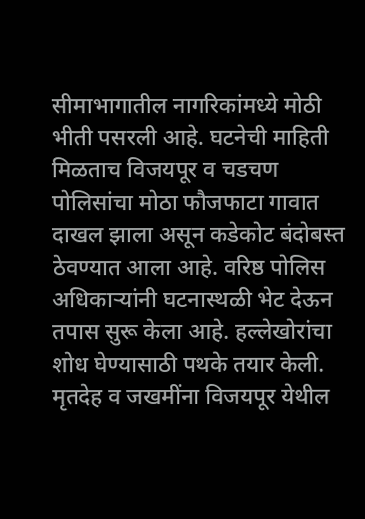सीमाभागातील नागरिकांमध्ये मोठी भीती पसरली आहे. घटनेची माहिती मिळताच विजयपूर व चडचण पोलिसांचा मोठा फौजफाटा गावात दाखल झाला असून कडेकोट बंदोबस्त ठेवण्यात आला आहे. वरिष्ठ पोलिस अधिकाऱ्यांनी घटनास्थळी भेट देऊन तपास सुरू केला आहे. हल्लेखोरांचा शोध घेण्यासाठी पथके तयार केली. मृतदेह व जखमींना विजयपूर येथील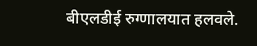बीएलडीई रुग्णालयात हलवले.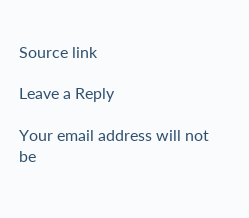Source link

Leave a Reply

Your email address will not be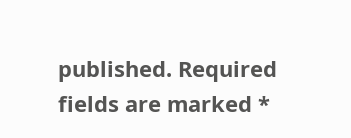published. Required fields are marked *